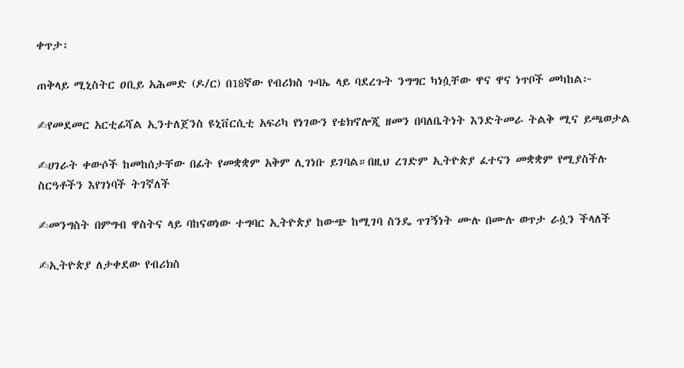ቀጥታ፡

ጠቅላይ ሚኒስትር ዐቢይ አሕመድ (ዶ/ር) በ18ኛው የብሪክስ ጉባኤ ላይ ባደረጉት ንግግር ካነሷቸው ዋና ዋና ነጥቦች መካከል፦

✍የመደመር አርቲፊሻል ኢንተለጀንስ ዩኒቨርሲቲ አፍሪካ የነገውን የቴክኖሎጂ ዘመን በባለቤትነት እንድትመራ ትልቅ ሚና ይጫወታል

✍ሀገራት ቀውሶች ከመከሰታቸው በፊት የመቋቋም አቅም ሊገነቡ ይገባል።በዚህ ረገድም ኢትዮጵያ ፈተናን መቋቋም የሚያስችሉ ስርዓቶችን እየገነባች ትገኛለች

✍መንግስት በምግብ ዋስትና ላይ ባከናወነው ተግባር ኢትዮጵያ ከውጭ ከሚገባ ስንዴ ጥገኝነት ሙሉ በሙሉ ወጥታ ራሷን ችላለች

✍ኢትዮጵያ ለታቀደው የብሪክስ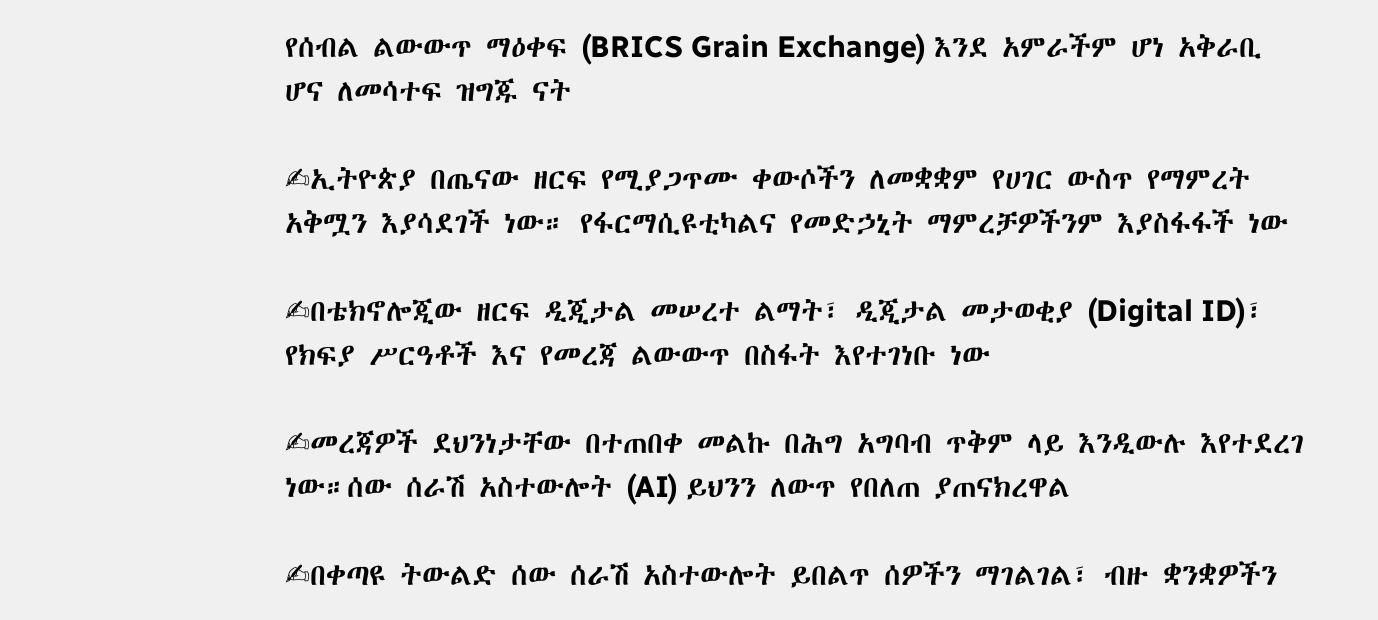የሰብል ልውውጥ ማዕቀፍ (BRICS Grain Exchange) እንደ አምራችም ሆነ አቅራቢ ሆና ለመሳተፍ ዝግጁ ናት

✍ኢትዮጵያ በጤናው ዘርፍ የሚያጋጥሙ ቀውሶችን ለመቋቋም የሀገር ውስጥ የማምረት አቅሟን እያሳደገች ነው። የፋርማሲዩቲካልና የመድኃኒት ማምረቻዎችንም እያስፋፋች ነው

✍በቴክኖሎጂው ዘርፍ ዲጂታል መሠረተ ልማት፣ ዲጂታል መታወቂያ (Digital ID)፣ የክፍያ ሥርዓቶች እና የመረጃ ልውውጥ በስፋት እየተገነቡ ነው

✍መረጃዎች ደህንነታቸው በተጠበቀ መልኩ በሕግ አግባብ ጥቅም ላይ እንዲውሉ እየተደረገ ነው።ሰው ሰራሽ አስተውሎት (AI) ይህንን ለውጥ የበለጠ ያጠናክረዋል

✍በቀጣዩ ትውልድ ሰው ሰራሽ አስተውሎት ይበልጥ ሰዎችን ማገልገል፣ ብዙ ቋንቋዎችን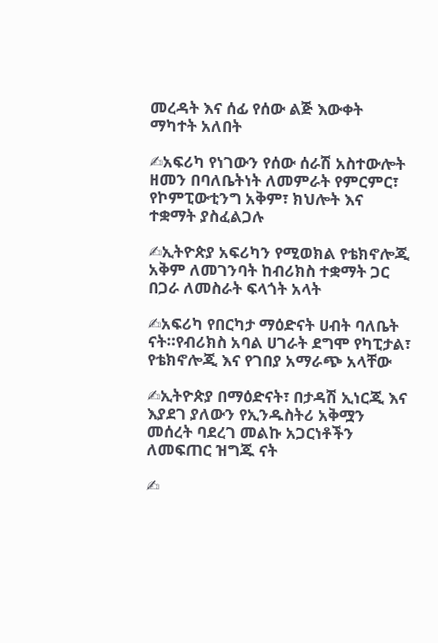መረዳት እና ሰፊ የሰው ልጅ እውቀት ማካተት አለበት

✍አፍሪካ የነገውን የሰው ሰራሽ አስተውሎት ዘመን በባለቤትነት ለመምራት የምርምር፣ የኮምፒውቲንግ አቅም፣ ክህሎት እና ተቋማት ያስፈልጋሉ

✍ኢትዮጵያ አፍሪካን የሚወክል የቴክኖሎጂ አቅም ለመገንባት ከብሪክስ ተቋማት ጋር በጋራ ለመስራት ፍላጎት አላት

✍አፍሪካ የበርካታ ማዕድናት ሀብት ባለቤት ናት።የብሪክስ አባል ሀገራት ደግሞ የካፒታል፣ የቴክኖሎጂ እና የገበያ አማራጭ አላቸው

✍ኢትዮጵያ በማዕድናት፣ በታዳሽ ኢነርጂ እና እያደገ ያለውን የኢንዱስትሪ አቅሟን መሰረት ባደረገ መልኩ አጋርነቶችን ለመፍጠር ዝግጁ ናት

✍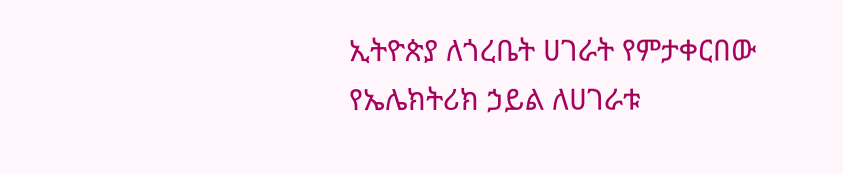ኢትዮጵያ ለጎረቤት ሀገራት የምታቀርበው የኤሌክትሪክ ኃይል ለሀገራቱ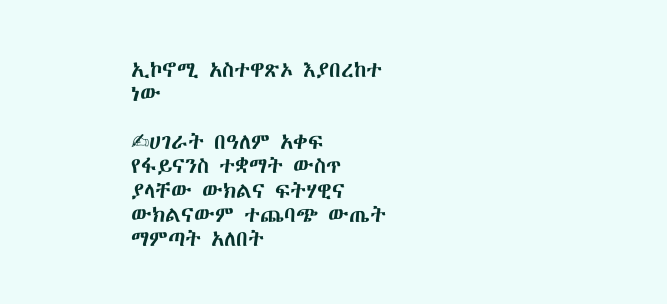ኢኮኖሚ አስተዋጽኦ እያበረከተ ነው

✍ሀገራት በዓለም አቀፍ የፋይናንስ ተቋማት ውስጥ ያላቸው ውክልና ፍትሃዊና ውክልናውም ተጨባጭ ውጤት ማምጣት አለበት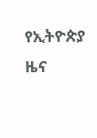የኢትዮጵያ ዜና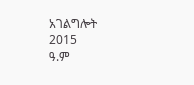አገልግሎት
2015
ዓ.ም